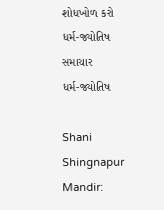શોધખોળ કરો
ધર્મ-જ્યોતિષ સમાચાર
ધર્મ-જ્યોતિષ

Shani Shingnapur Mandir: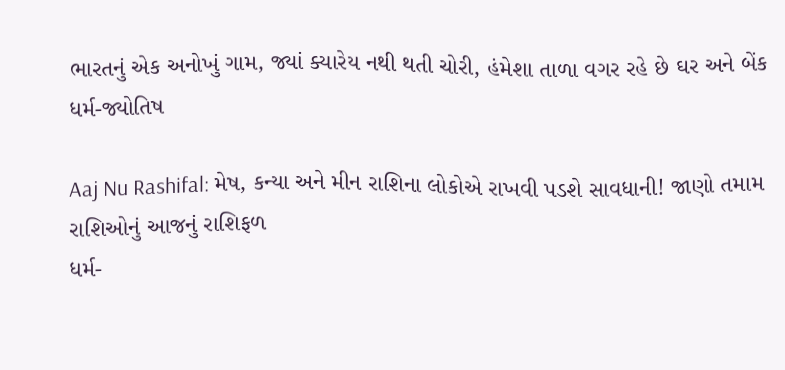ભારતનું એક અનોખું ગામ, જ્યાં ક્યારેય નથી થતી ચોરી, હંમેશા તાળા વગર રહે છે ઘર અને બેંક
ધર્મ-જ્યોતિષ

Aaj Nu Rashifal: મેષ, કન્યા અને મીન રાશિના લોકોએ રાખવી પડશે સાવધાની! જાણો તમામ રાશિઓનું આજનું રાશિફળ
ધર્મ-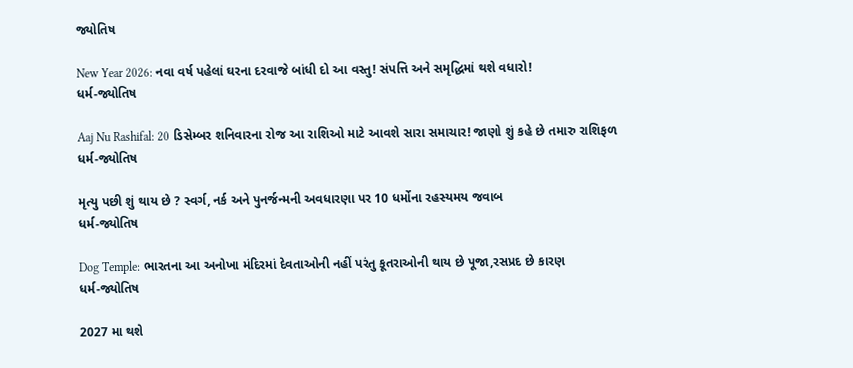જ્યોતિષ

New Year 2026: નવા વર્ષ પહેલાં ઘરના દરવાજે બાંધી દો આ વસ્તુ! સંપત્તિ અને સમૃદ્ધિમાં થશે વધારો!
ધર્મ-જ્યોતિષ

Aaj Nu Rashifal: 20 ડિસેમ્બર શનિવારના રોજ આ રાશિઓ માટે આવશે સારા સમાચાર! જાણો શું કહે છે તમારુ રાશિફળ
ધર્મ-જ્યોતિષ

મૃત્યુ પછી શું થાય છે ? સ્વર્ગ, નર્ક અને પુનર્જન્મની અવધારણા પર 10 ધર્મોના રહસ્યમય જવાબ
ધર્મ-જ્યોતિષ

Dog Temple: ભારતના આ અનોખા મંદિરમાં દેવતાઓની નહીં પરંતુ કૂતરાઓની થાય છે પૂજા,રસપ્રદ છે કારણ
ધર્મ-જ્યોતિષ

2027 મા થશે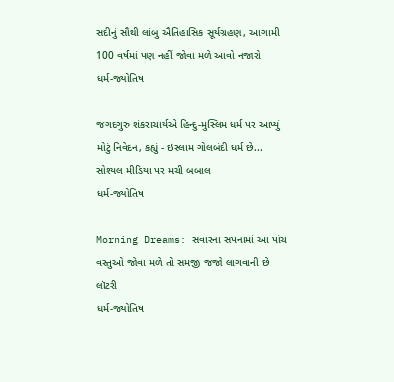સદીનું સૌથી લાંબુ ઐતિહાસિક સૂર્યગ્રહણ, આગામી 100 વર્ષમાં પણ નહીં જોવા મળે આવો નજારો
ધર્મ-જ્યોતિષ

જગદગુરુ શંકરાચાર્યએ હિન્દુ-મુસ્લિમ ધર્મ પર આપ્યું મોટું નિવેદન, કહ્યું - ઇસ્લામ ગોલબંદી ધર્મ છે... સોશ્યલ મીડિયા પર મચી બબાલ
ધર્મ-જ્યોતિષ

Morning Dreams: સવારના સપનામાં આ પાંચ વસ્તુઓ જોવા મળે તો સમજી જજો લાગવાની છે લૉટરી
ધર્મ-જ્યોતિષ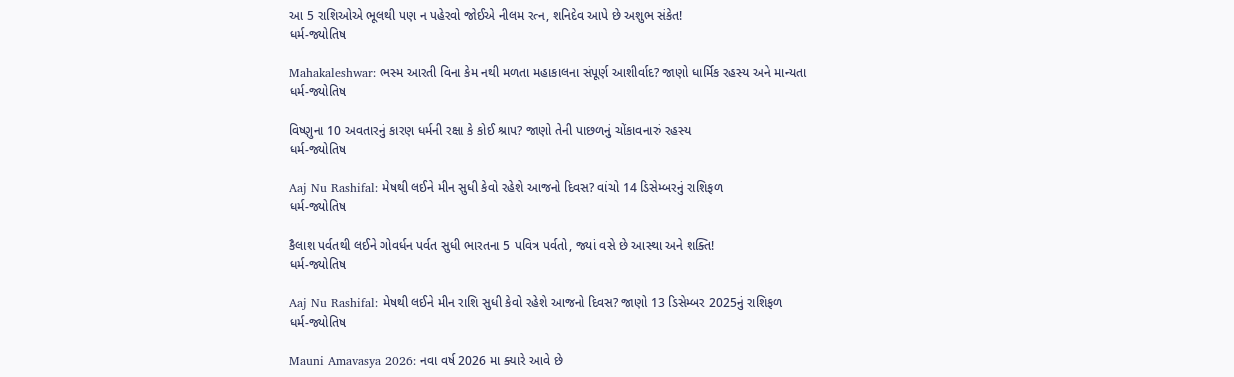આ 5 રાશિઓએ ભૂલથી પણ ન પહેરવો જોઈએ નીલમ રત્ન, શનિદેવ આપે છે અશુભ સંકેત!
ધર્મ-જ્યોતિષ

Mahakaleshwar: ભસ્મ આરતી વિના કેમ નથી મળતા મહાકાલના સંપૂર્ણ આશીર્વાદ? જાણો ધાર્મિક રહસ્ય અને માન્યતા
ધર્મ-જ્યોતિષ

વિષ્ણુના 10 અવતારનું કારણ ધર્મની રક્ષા કે કોઈ શ્રાપ? જાણો તેની પાછળનું ચોંકાવનારું રહસ્ય
ધર્મ-જ્યોતિષ

Aaj Nu Rashifal: મેષથી લઈને મીન સુધી કેવો રહેશે આજનો દિવસ? વાંચો 14 ડિસેમ્બરનું રાશિફળ
ધર્મ-જ્યોતિષ

કૈલાશ પર્વતથી લઈને ગોવર્ધન પર્વત સુધી ભારતના 5 પવિત્ર પર્વતો, જ્યાં વસે છે આસ્થા અને શક્તિ!
ધર્મ-જ્યોતિષ

Aaj Nu Rashifal: મેષથી લઈને મીન રાશિ સુધી કેવો રહેશે આજનો દિવસ? જાણો 13 ડિસેમ્બર 2025નું રાશિફળ
ધર્મ-જ્યોતિષ

Mauni Amavasya 2026: નવા વર્ષ 2026 મા ક્યારે આવે છે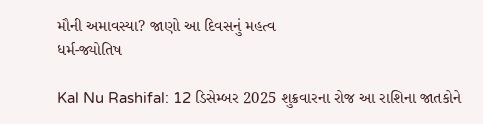મૌની અમાવસ્યા? જાણો આ દિવસનું મહત્વ
ધર્મ-જ્યોતિષ

Kal Nu Rashifal: 12 ડિસેમ્બર 2025 શુક્રવારના રોજ આ રાશિના જાતકોને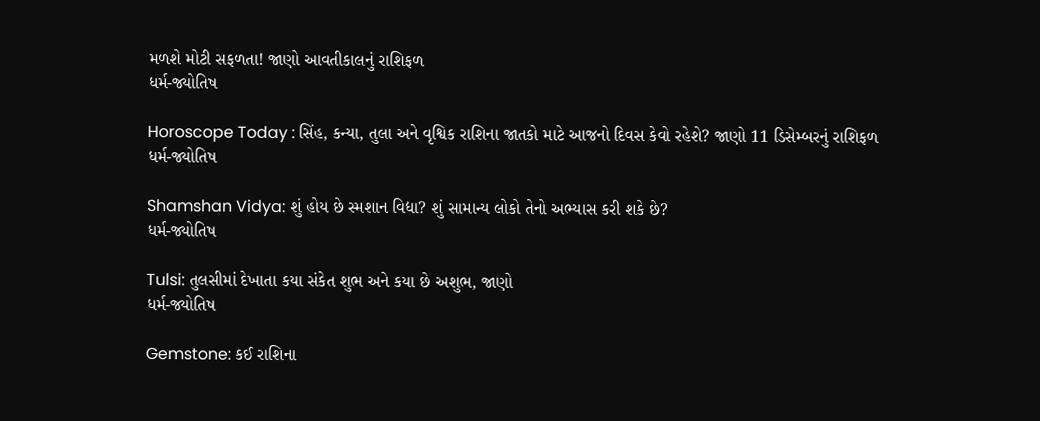મળશે મોટી સફળતા! જાણો આવતીકાલનું રાશિફળ
ધર્મ-જ્યોતિષ

Horoscope Today : સિંહ, કન્યા, તુલા અને વૃશ્વિક રાશિના જાતકો માટે આજનો દિવસ કેવો રહેશે? જાણો 11 ડિસેમ્બરનું રાશિફળ
ધર્મ-જ્યોતિષ

Shamshan Vidya: શું હોય છે સ્મશાન વિદ્યા? શું સામાન્ય લોકો તેનો અભ્યાસ કરી શકે છે?
ધર્મ-જ્યોતિષ

Tulsi: તુલસીમાં દેખાતા કયા સંકેત શુભ અને કયા છે અશુભ, જાણો
ધર્મ-જ્યોતિષ

Gemstone: કઈ રાશિના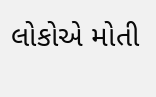લોકોએ મોતી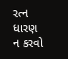રત્ન ધારણ ન કરવો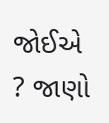જોઈએ ? જાણો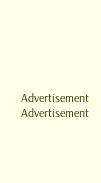Advertisement
Advertisement